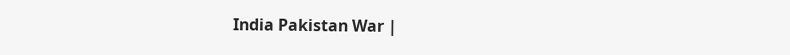India Pakistan War |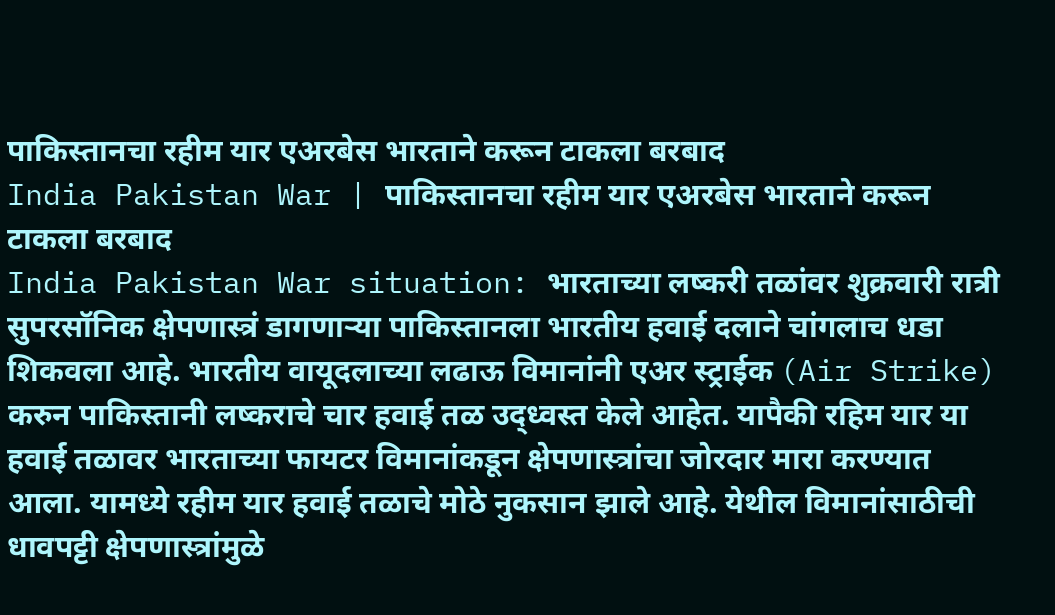पाकिस्तानचा रहीम यार एअरबेस भारताने करून टाकला बरबाद
India Pakistan War | पाकिस्तानचा रहीम यार एअरबेस भारताने करून टाकला बरबाद
India Pakistan War situation: भारताच्या लष्करी तळांवर शुक्रवारी रात्री सुपरसॉनिक क्षेपणास्त्रं डागणाऱ्या पाकिस्तानला भारतीय हवाई दलाने चांगलाच धडा शिकवला आहे. भारतीय वायूदलाच्या लढाऊ विमानांनी एअर स्ट्राईक (Air Strike) करुन पाकिस्तानी लष्कराचे चार हवाई तळ उद्ध्वस्त केले आहेत. यापैकी रहिम यार या हवाई तळावर भारताच्या फायटर विमानांकडून क्षेपणास्त्रांचा जोरदार मारा करण्यात आला. यामध्ये रहीम यार हवाई तळाचे मोठे नुकसान झाले आहे. येथील विमानांसाठीची धावपट्टी क्षेपणास्त्रांमुळे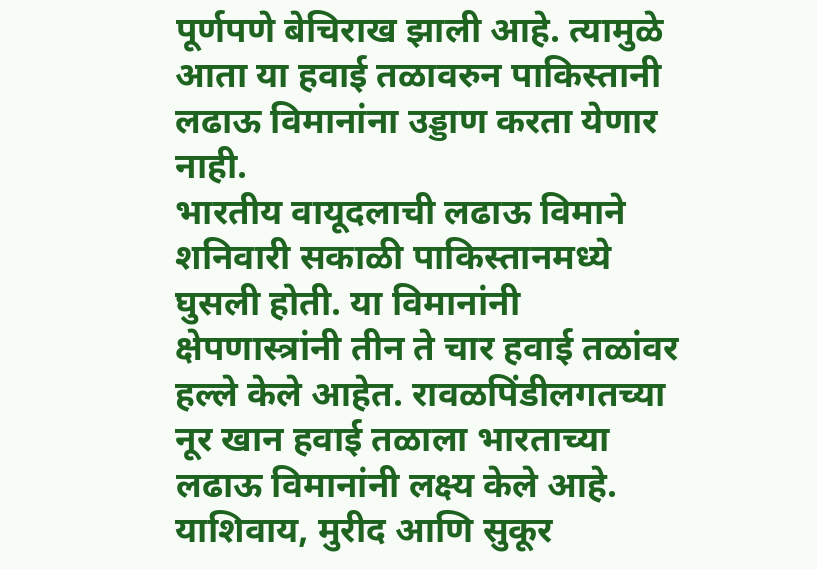पूर्णपणे बेचिराख झाली आहे. त्यामुळे आता या हवाई तळावरुन पाकिस्तानी लढाऊ विमानांना उड्डाण करता येणार नाही.
भारतीय वायूदलाची लढाऊ विमाने शनिवारी सकाळी पाकिस्तानमध्ये घुसली होती. या विमानांनी क्षेपणास्त्रांनी तीन ते चार हवाई तळांवर हल्ले केले आहेत. रावळपिंडीलगतच्या नूर खान हवाई तळाला भारताच्या लढाऊ विमानांनी लक्ष्य केले आहे. याशिवाय, मुरीद आणि सुकूर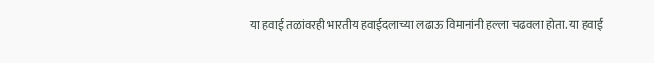या हवाई तळांवरही भारतीय हवाईदलाच्या लढाऊ विमानांनी हल्ला चढवला होता. या हवाई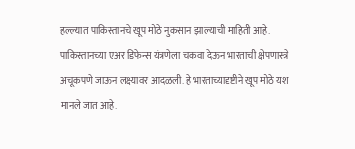हल्ल्यात पाकिस्तानचे खूप मोठे नुकसान झाल्याची माहिती आहे. पाकिस्तानच्या एअर डिफेन्स यंत्रणेला चकवा देऊन भारताची क्षेपणास्त्रे अचूकपणे जाऊन लक्ष्यावर आदळली. हे भारताच्यादृष्टीने खूप मोठे यश मानले जात आहे.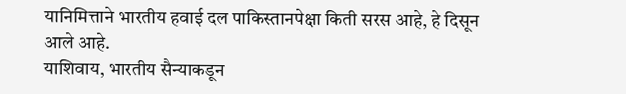यानिमित्ताने भारतीय हवाई दल पाकिस्तानपेक्षा किती सरस आहे, हे दिसून आले आहे.
याशिवाय, भारतीय सैन्याकडून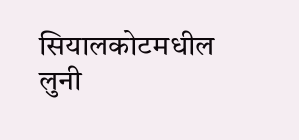सियालकोटमधील लुनी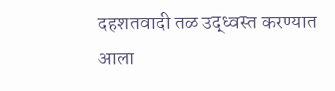दहशतवादी तळ उद्ध्वस्त करण्यात आला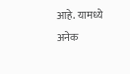आहे. यामध्ये अनेक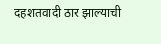दहशतवादी ठार झाल्याची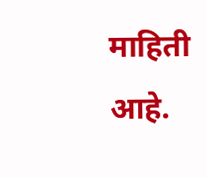माहिती आहे.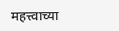महत्त्वाच्या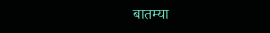बातम्या